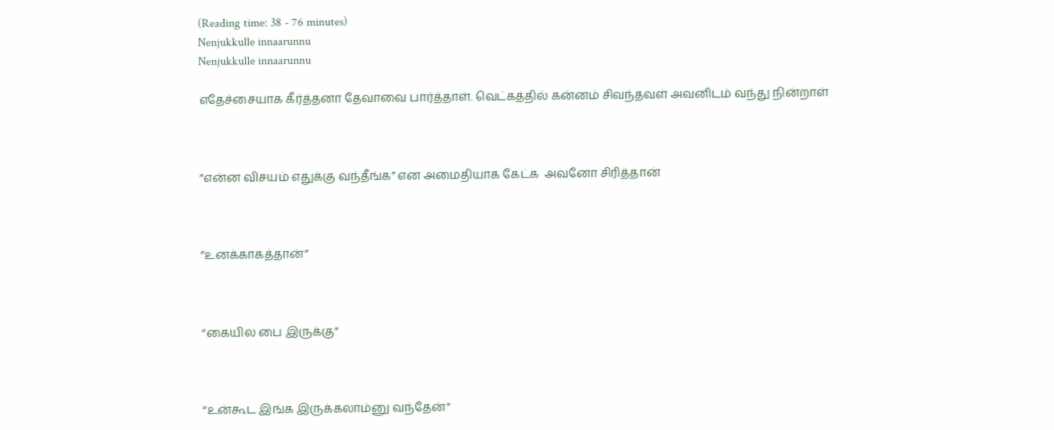(Reading time: 38 - 76 minutes)
Nenjukkulle innaarunnu
Nenjukkulle innaarunnu

எதேச்சையாக கீர்த்தனா தேவாவை பார்த்தாள். வெட்கத்தில் கன்னம் சிவந்தவள் அவனிடம் வந்து நின்றாள்



”என்ன விசயம் எதுக்கு வந்தீங்க” என அமைதியாக கேட்க  அவனோ சிரித்தான்



”உனக்காகத்தான்”



“கையில பை இருக்கு”



“உன்கூட இங்க இருக்கலாம்னு வந்தேன்”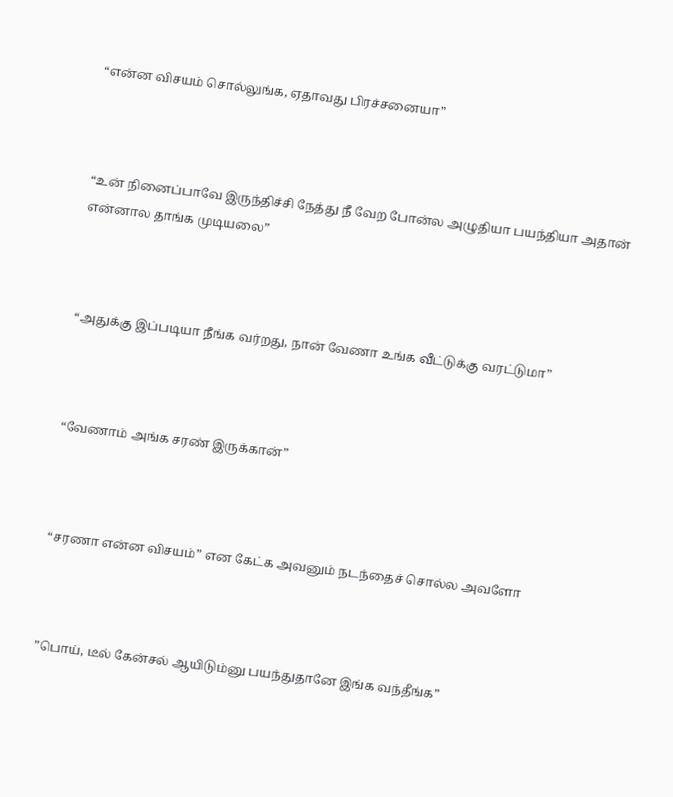“என்ன விசயம் சொல்லுங்க, ஏதாவது பிரச்சனையா”



“உன் நினைப்பாவே இருந்திச்சி நேத்து நீ வேற போன்ல அழுதியா பயந்தியா அதான் என்னால தாங்க முடியலை”



“அதுக்கு இப்படியா நீங்க வர்றது, நான் வேணா உங்க வீட்டுக்கு வரட்டுமா”



“வேணாம் அங்க சரண் இருக்கான்”



“சரணா என்ன விசயம்” என கேட்க அவனும் நடந்தைச் சொல்ல அவளோ



”பொய், டீல் கேன்சல் ஆயிடும்னு பயந்துதானே இங்க வந்தீங்க”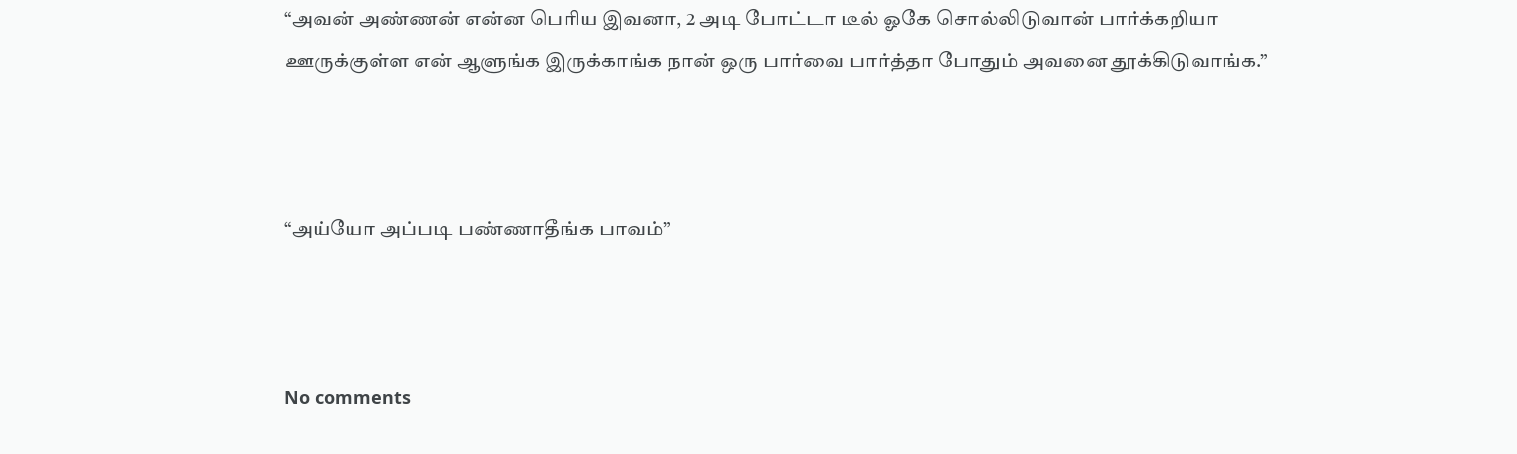“அவன் அண்ணன் என்ன பெரிய இவனா, 2 அடி போட்டா டீல் ஓகே சொல்லிடுவான் பார்க்கறியா ஊருக்குள்ள என் ஆளுங்க இருக்காங்க நான் ஒரு பார்வை பார்த்தா போதும் அவனை தூக்கிடுவாங்க.”



“அய்யோ அப்படி பண்ணாதீங்க பாவம்”



No comments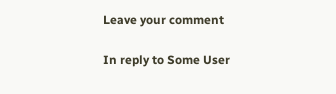Leave your comment

In reply to Some User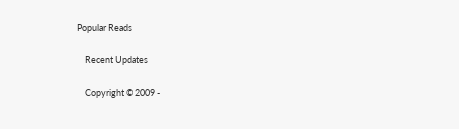Popular Reads

    Recent Updates

    Copyright © 2009 -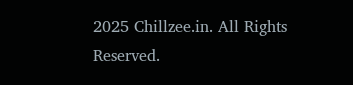2025 Chillzee.in. All Rights Reserved.